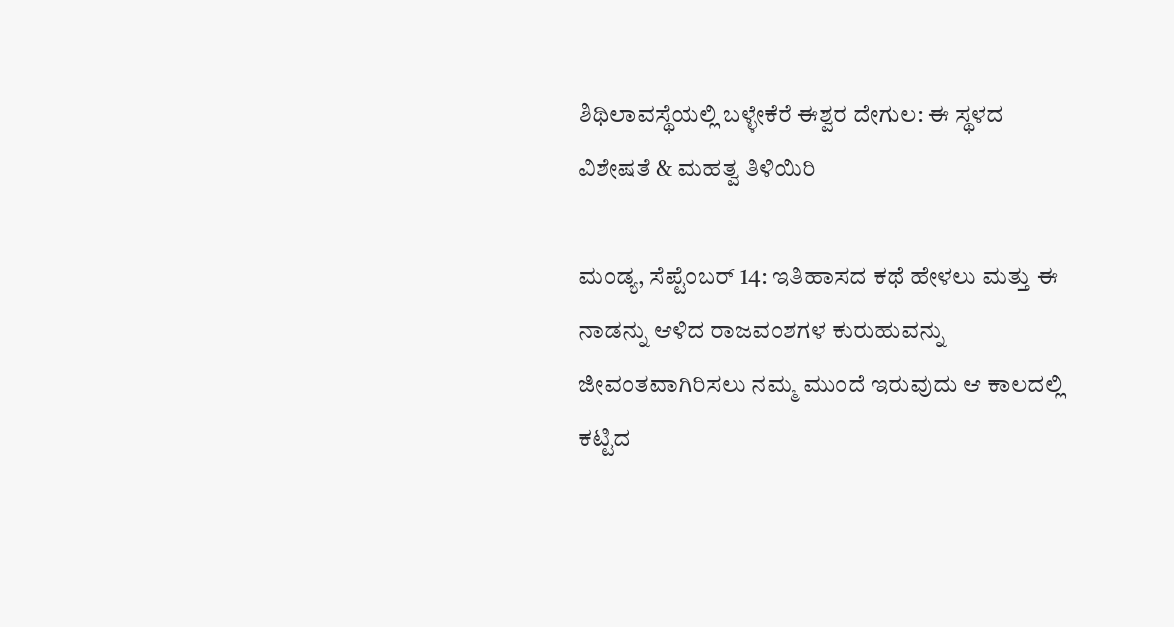ಶಿಥಿಲಾವಸ್ಥೆಯಲ್ಲಿ ಬಳ್ಳೇಕೆರೆ ಈಶ್ವರ ದೇಗುಲ: ಈ ಸ್ಥಳದ ವಿಶೇಷತೆ & ಮಹತ್ವ ತಿಳಿಯಿರಿ

ಮಂಡ್ಯ, ಸೆಪ್ಟೆಂಬರ್‌ 14: ಇತಿಹಾಸದ ಕಥೆ ಹೇಳಲು ಮತ್ತು ಈ ನಾಡನ್ನು ಆಳಿದ ರಾಜವಂಶಗಳ ಕುರುಹುವನ್ನು ಜೀವಂತವಾಗಿರಿಸಲು ನಮ್ಮ ಮುಂದೆ ಇರುವುದು ಆ ಕಾಲದಲ್ಲಿ ಕಟ್ಟಿದ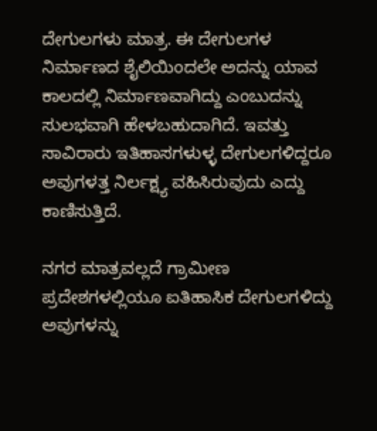ದೇಗುಲಗಳು ಮಾತ್ರ. ಈ ದೇಗುಲಗಳ ನಿರ್ಮಾಣದ ಶೈಲಿಯಿಂದಲೇ ಅದನ್ನು ಯಾವ ಕಾಲದಲ್ಲಿ ನಿರ್ಮಾಣವಾಗಿದ್ದು ಎಂಬುದನ್ನು ಸುಲಭವಾಗಿ ಹೇಳಬಹುದಾಗಿದೆ. ಇವತ್ತು ಸಾವಿರಾರು ಇತಿಹಾಸಗಳುಳ್ಳ ದೇಗುಲಗಳಿದ್ದರೂ ಅವುಗಳತ್ತ ನಿರ್ಲಕ್ಷ್ಯ ವಹಿಸಿರುವುದು ಎದ್ದು ಕಾಣಿಸುತ್ತಿದೆ.

ನಗರ ಮಾತ್ರವಲ್ಲದೆ ಗ್ರಾಮೀಣ ಪ್ರದೇಶಗಳಲ್ಲಿಯೂ ಐತಿಹಾಸಿಕ ದೇಗುಲಗಳಿದ್ದು ಅವುಗಳನ್ನು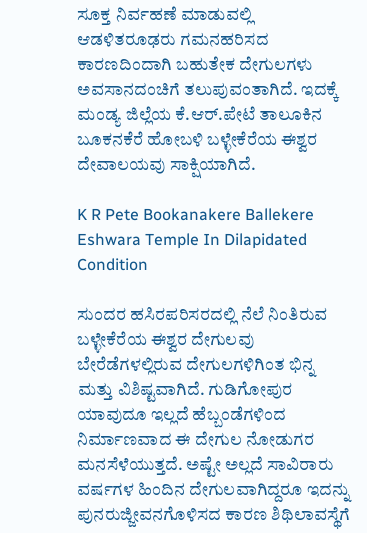ಸೂಕ್ತ ನಿರ್ವಹಣೆ ಮಾಡುವಲ್ಲಿ ಆಡಳಿತರೂಢರು ಗಮನಹರಿಸದ ಕಾರಣದಿಂದಾಗಿ ಬಹುತೇಕ ದೇಗುಲಗಳು ಅವಸಾನದಂಚಿಗೆ ತಲುಪುವಂತಾಗಿದೆ. ಇದಕ್ಕೆ ಮಂಡ್ಯ ಜಿಲ್ಲೆಯ ಕೆ.ಆರ್.ಪೇಟೆ ತಾಲೂಕಿನ ಬೂಕನಕೆರೆ ಹೋಬಳಿ ಬಳ್ಳೇಕೆರೆಯ ಈಶ್ವರ ದೇವಾಲಯವು ಸಾಕ್ಷಿಯಾಗಿದೆ.

K R Pete Bookanakere Ballekere Eshwara Temple In Dilapidated Condition

ಸುಂದರ ಹಸಿರಪರಿಸರದಲ್ಲಿ ನೆಲೆ ನಿಂತಿರುವ ಬಳ್ಳೇಕೆರೆಯ ಈಶ್ವರ ದೇಗುಲವು ಬೇರೆಡೆಗಳಲ್ಲಿರುವ ದೇಗುಲಗಳಿಗಿಂತ ಭಿನ್ನ ಮತ್ತು ವಿಶಿಷ್ಟವಾಗಿದೆ. ಗುಡಿಗೋಪುರ ಯಾವುದೂ ಇಲ್ಲದೆ ಹೆಬ್ಬಂಡೆಗಳಿಂದ ನಿರ್ಮಾಣವಾದ ಈ ದೇಗುಲ ನೋಡುಗರ ಮನಸೆಳೆಯುತ್ತದೆ. ಅಷ್ಟೇ ಅಲ್ಲದೆ ಸಾವಿರಾರು ವರ್ಷಗಳ ಹಿಂದಿನ ದೇಗುಲವಾಗಿದ್ದರೂ ಇದನ್ನು ಪುನರುಜ್ಜೀವನಗೊಳಿಸದ ಕಾರಣ ಶಿಥಿಲಾವಸ್ಥೆಗೆ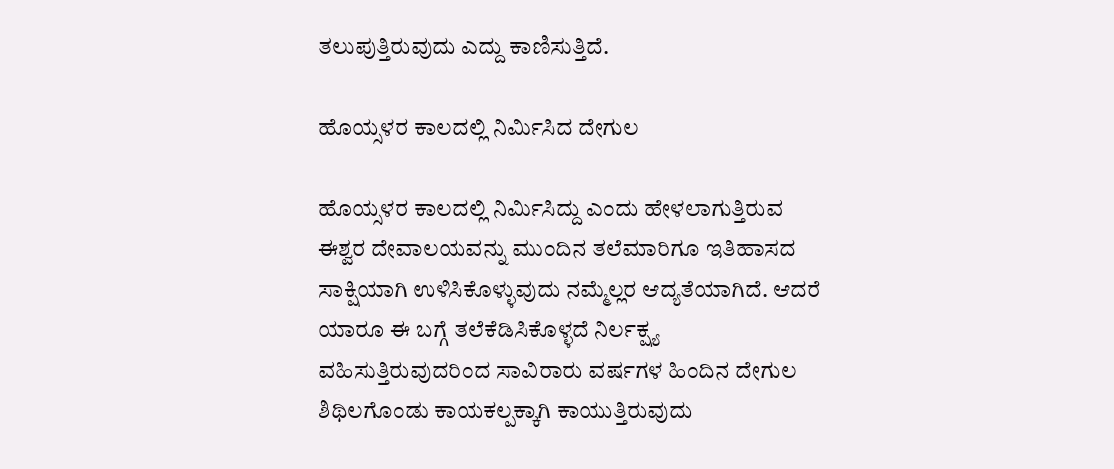ತಲುಪುತ್ತಿರುವುದು ಎದ್ದು ಕಾಣಿಸುತ್ತಿದೆ.

ಹೊಯ್ಸಳರ ಕಾಲದಲ್ಲಿ ನಿರ್ಮಿಸಿದ ದೇಗುಲ

ಹೊಯ್ಸಳರ ಕಾಲದಲ್ಲಿ ನಿರ್ಮಿಸಿದ್ದು ಎಂದು ಹೇಳಲಾಗುತ್ತಿರುವ ಈಶ್ವರ ದೇವಾಲಯವನ್ನು ಮುಂದಿನ ತಲೆಮಾರಿಗೂ ಇತಿಹಾಸದ ಸಾಕ್ಷಿಯಾಗಿ ಉಳಿಸಿಕೊಳ್ಳುವುದು ನಮ್ಮೆಲ್ಲರ ಆದ್ಯತೆಯಾಗಿದೆ. ಆದರೆ ಯಾರೂ ಈ ಬಗ್ಗೆ ತಲೆಕೆಡಿಸಿಕೊಳ್ಳದೆ ನಿರ್ಲಕ್ಷ್ಯ ವಹಿಸುತ್ತಿರುವುದರಿಂದ ಸಾವಿರಾರು ವರ್ಷಗಳ ಹಿಂದಿನ ದೇಗುಲ ಶಿಥಿಲಗೊಂಡು ಕಾಯಕಲ್ಪಕ್ಕಾಗಿ ಕಾಯುತ್ತಿರುವುದು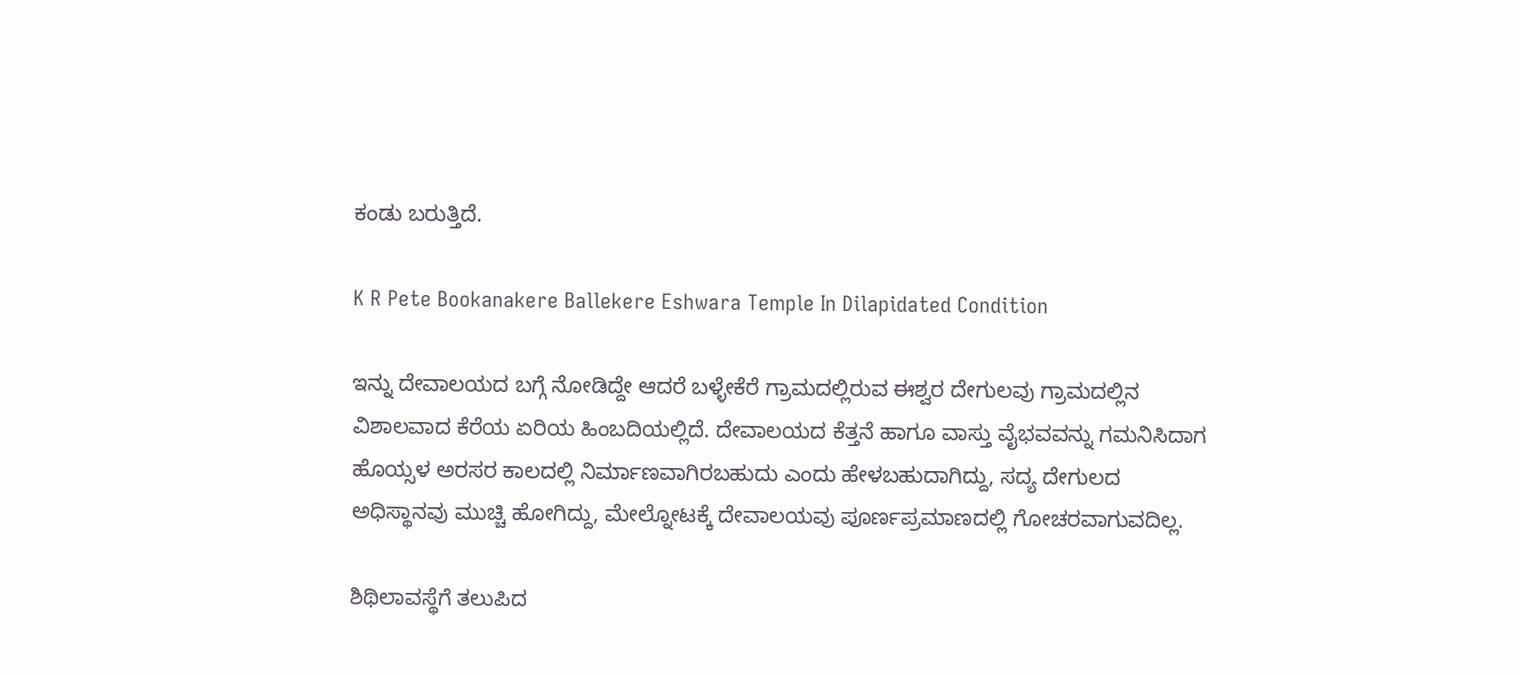ಕಂಡು ಬರುತ್ತಿದೆ.

K R Pete Bookanakere Ballekere Eshwara Temple In Dilapidated Condition

ಇನ್ನು ದೇವಾಲಯದ ಬಗ್ಗೆ ನೋಡಿದ್ದೇ ಆದರೆ ಬಳ್ಳೇಕೆರೆ ಗ್ರಾಮದಲ್ಲಿರುವ ಈಶ್ವರ ದೇಗುಲವು ಗ್ರಾಮದಲ್ಲಿನ ವಿಶಾಲವಾದ ಕೆರೆಯ ಏರಿಯ ಹಿಂಬದಿಯಲ್ಲಿದೆ. ದೇವಾಲಯದ ಕೆತ್ತನೆ ಹಾಗೂ ವಾಸ್ತು ವೈಭವವನ್ನು ಗಮನಿಸಿದಾಗ ಹೊಯ್ಸಳ ಅರಸರ ಕಾಲದಲ್ಲಿ ನಿರ್ಮಾಣವಾಗಿರಬಹುದು ಎಂದು ಹೇಳಬಹುದಾಗಿದ್ದು, ಸದ್ಯ ದೇಗುಲದ ಅಧಿಸ್ಥಾನವು ಮುಚ್ಚಿ ಹೋಗಿದ್ದು, ಮೇಲ್ನೋಟಕ್ಕೆ ದೇವಾಲಯವು ಪೂರ್ಣಪ್ರಮಾಣದಲ್ಲಿ ಗೋಚರವಾಗುವದಿಲ್ಲ.

ಶಿಥಿಲಾವಸ್ಥೆಗೆ ತಲುಪಿದ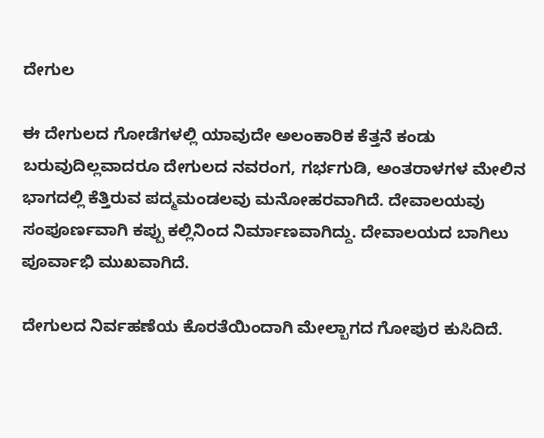ದೇಗುಲ

ಈ ದೇಗುಲದ ಗೋಡೆಗಳಲ್ಲಿ ಯಾವುದೇ ಅಲಂಕಾರಿಕ ಕೆತ್ತನೆ ಕಂಡು ಬರುವುದಿಲ್ಲವಾದರೂ ದೇಗುಲದ ನವರಂಗ, ಗರ್ಭಗುಡಿ, ಅಂತರಾಳಗಳ ಮೇಲಿನ ಭಾಗದಲ್ಲಿ ಕೆತ್ತಿರುವ ಪದ್ಮಮಂಡಲವು ಮನೋಹರವಾಗಿದೆ. ದೇವಾಲಯವು ಸಂಪೂರ್ಣವಾಗಿ ಕಪ್ಪು ಕಲ್ಲಿನಿಂದ ನಿರ್ಮಾಣವಾಗಿದ್ದು. ದೇವಾಲಯದ ಬಾಗಿಲು ಪೂರ್ವಾಭಿ ಮುಖವಾಗಿದೆ.

ದೇಗುಲದ ನಿರ್ವಹಣೆಯ ಕೊರತೆಯಿಂದಾಗಿ ಮೇಲ್ಬಾಗದ ಗೋಪುರ ಕುಸಿದಿದೆ.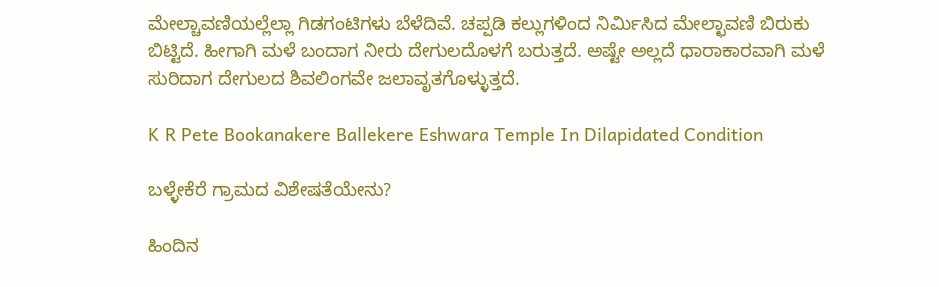ಮೇಲ್ಚಾವಣಿಯಲ್ಲೆಲ್ಲಾ ಗಿಡಗಂಟಿಗಳು ಬೆಳೆದಿವೆ. ಚಪ್ಪಡಿ ಕಲ್ಲುಗಳಿಂದ ನಿರ್ಮಿಸಿದ ಮೇಲ್ಛಾವಣಿ ಬಿರುಕು ಬಿಟ್ಟಿದೆ. ಹೀಗಾಗಿ ಮಳೆ ಬಂದಾಗ ನೀರು ದೇಗುಲದೊಳಗೆ ಬರುತ್ತದೆ. ಅಷ್ಟೇ ಅಲ್ಲದೆ ಧಾರಾಕಾರವಾಗಿ ಮಳೆ ಸುರಿದಾಗ ದೇಗುಲದ ಶಿವಲಿಂಗವೇ ಜಲಾವೃತಗೊಳ್ಳುತ್ತದೆ.

K R Pete Bookanakere Ballekere Eshwara Temple In Dilapidated Condition

ಬಳ್ಳೇಕೆರೆ ಗ್ರಾಮದ ವಿಶೇಷತೆಯೇನು?

ಹಿಂದಿನ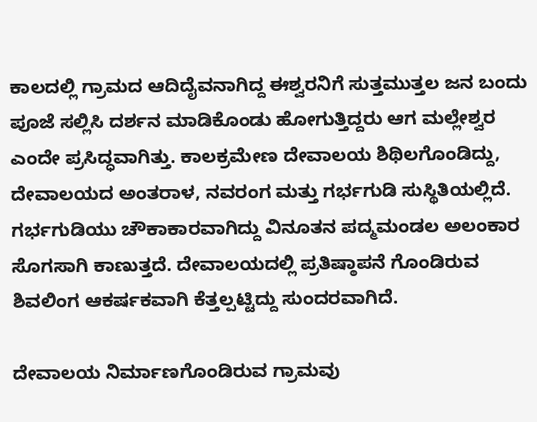ಕಾಲದಲ್ಲಿ ಗ್ರಾಮದ ಆದಿದೈವನಾಗಿದ್ದ ಈಶ್ವರನಿಗೆ ಸುತ್ತಮುತ್ತಲ ಜನ ಬಂದು ಪೂಜೆ ಸಲ್ಲಿಸಿ ದರ್ಶನ ಮಾಡಿಕೊಂಡು ಹೋಗುತ್ತಿದ್ದರು ಆಗ ಮಲ್ಲೇಶ್ವರ ಎಂದೇ ಪ್ರಸಿದ್ಧವಾಗಿತ್ತು. ಕಾಲಕ್ರಮೇಣ ದೇವಾಲಯ ಶಿಥಿಲಗೊಂಡಿದ್ದು, ದೇವಾಲಯದ ಅಂತರಾಳ, ನವರಂಗ ಮತ್ತು ಗರ್ಭಗುಡಿ ಸುಸ್ಥಿತಿಯಲ್ಲಿದೆ. ಗರ್ಭಗುಡಿಯು ಚೌಕಾಕಾರವಾಗಿದ್ದು ವಿನೂತನ ಪದ್ಮಮಂಡಲ ಅಲಂಕಾರ ಸೊಗಸಾಗಿ ಕಾಣುತ್ತದೆ. ದೇವಾಲಯದಲ್ಲಿ ಪ್ರತಿಷ್ಠಾಪನೆ ಗೊಂಡಿರುವ ಶಿವಲಿಂಗ ಆಕರ್ಷಕವಾಗಿ ಕೆತ್ತಲ್ಪಟ್ಟಿದ್ದು ಸುಂದರವಾಗಿದೆ.

ದೇವಾಲಯ ನಿರ್ಮಾಣಗೊಂಡಿರುವ ಗ್ರಾಮವು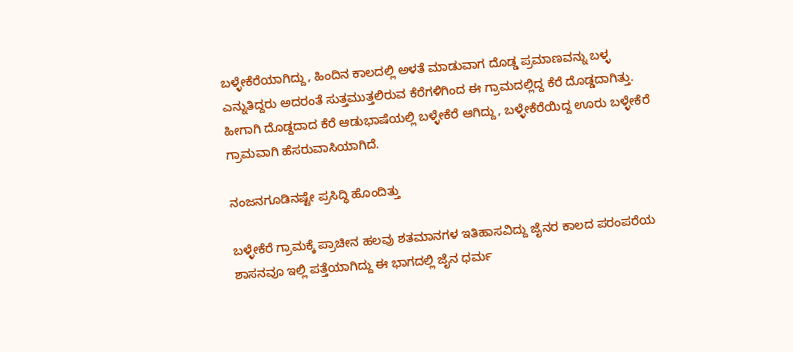ಬಳ್ಳೇಕೆರೆಯಾಗಿದ್ದು, ಹಿಂದಿನ ಕಾಲದಲ್ಲಿ ಅಳತೆ ಮಾಡುವಾಗ ದೊಡ್ಡ ಪ್ರಮಾಣವನ್ನು ಬಳ್ಳ ಎನ್ನುತಿದ್ದರು ಅದರಂತೆ ಸುತ್ತಮುತ್ತಲಿರುವ ಕೆರೆಗಳಿಗಿಂದ ಈ ಗ್ರಾಮದಲ್ಲಿದ್ದ ಕೆರೆ ದೊಡ್ಡದಾಗಿತ್ತು. ಹೀಗಾಗಿ ದೊಡ್ದದಾದ ಕೆರೆ ಆಡುಭಾಷೆಯಲ್ಲಿ ಬಳ್ಳೇಕೆರೆ ಆಗಿದ್ದು, ಬಳ್ಳೇಕೆರೆಯಿದ್ದ ಊರು ಬಳ್ಳೇಕೆರೆ ಗ್ರಾಮವಾಗಿ ಹೆಸರುವಾಸಿಯಾಗಿದೆ.

ನಂಜನಗೂಡಿನಷ್ಟೇ ಪ್ರಸಿದ್ಧಿ ಹೊಂದಿತ್ತು

ಬಳ್ಳೇಕೆರೆ ಗ್ರಾಮಕ್ಕೆ ಪ್ರಾಚೀನ ಹಲವು ಶತಮಾನಗಳ ಇತಿಹಾಸವಿದ್ದು ಜೈನರ ಕಾಲದ ಪರಂಪರೆಯ ಶಾಸನವೂ ಇಲ್ಲಿ ಪತ್ತೆಯಾಗಿದ್ದು ಈ ಭಾಗದಲ್ಲಿ ಜೈನ ಧರ್ಮ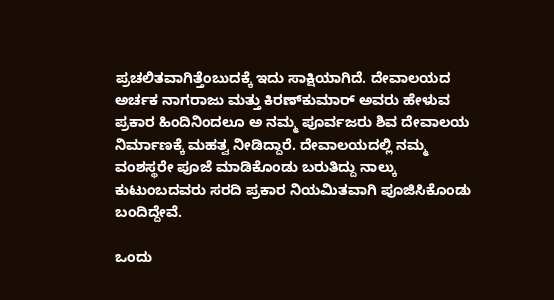ಪ್ರಚಲಿತವಾಗಿತ್ತೆಂಬುದಕ್ಕೆ ಇದು ಸಾಕ್ಷಿಯಾಗಿದೆ. ದೇವಾಲಯದ ಅರ್ಚಕ ನಾಗರಾಜು ಮತ್ತು ಕಿರಣ್‌ಕುಮಾರ್ ಅವರು ಹೇಳುವ ಪ್ರಕಾರ ಹಿಂದಿನಿಂದಲೂ ಅ ನಮ್ಮ ಪೂರ್ವಜರು ಶಿವ ದೇವಾಲಯ ನಿರ್ಮಾಣಕ್ಕೆ ಮಹತ್ವ ನೀಡಿದ್ದಾರೆ. ದೇವಾಲಯದಲ್ಲಿ ನಮ್ಮ ವಂಶಸ್ಥರೇ ಪೂಜೆ ಮಾಡಿಕೊಂಡು ಬರುತಿದ್ದು ನಾಲ್ಕು ಕುಟುಂಬದವರು ಸರದಿ ಪ್ರಕಾರ ನಿಯಮಿತವಾಗಿ ಪೂಜಿಸಿಕೊಂಡು ಬಂದಿದ್ದೇವೆ.

ಒಂದು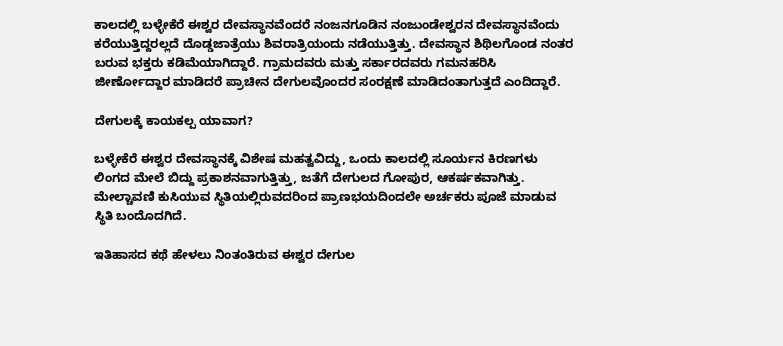ಕಾಲದಲ್ಲಿ ಬಳ್ಳೇಕೆರೆ ಈಶ್ವರ ದೇವಸ್ಥಾನವೆಂದರೆ ನಂಜನಗೂಡಿನ ನಂಜುಂಡೇಶ್ವರನ ದೇವಸ್ಥಾನವೆಂದು ಕರೆಯುತ್ತಿದ್ದರಲ್ಲದೆ ದೊಡ್ಡಜಾತ್ರೆಯು ಶಿವರಾತ್ರಿಯಂದು ನಡೆಯುತ್ತಿತ್ತು. ದೇವಸ್ಥಾನ ಶಿಥಿಲಗೊಂಡ ನಂತರ ಬರುವ ಭಕ್ತರು ಕಡಿಮೆಯಾಗಿದ್ದಾರೆ. ಗ್ರಾಮದವರು ಮತ್ತು ಸರ್ಕಾರದವರು ಗಮನಹರಿಸಿ ಜೀರ್ಣೋದ್ದಾರ ಮಾಡಿದರೆ ಪ್ರಾಚೀನ ದೇಗುಲವೊಂದರ ಸಂರಕ್ಷಣೆ ಮಾಡಿದಂತಾಗುತ್ತದೆ ಎಂದಿದ್ದಾರೆ.

ದೇಗುಲಕ್ಕೆ ಕಾಯಕಲ್ಪ ಯಾವಾಗ?

ಬಳ್ಳೇಕೆರೆ ಈಶ್ವರ ದೇವಸ್ಥಾನಕ್ಕೆ ವಿಶೇಷ ಮಹತ್ವವಿದ್ದು, ಒಂದು ಕಾಲದಲ್ಲಿ ಸೂರ್ಯನ ಕಿರಣಗಳು ಲಿಂಗದ ಮೇಲೆ ಬಿದ್ದು ಪ್ರಕಾಶನವಾಗುತ್ತಿತ್ತು, ಜತೆಗೆ ದೇಗುಲದ ಗೋಪುರ, ಆಕರ್ಷಕವಾಗಿತ್ತು. ಮೇಲ್ಚಾವಣಿ ಕುಸಿಯುವ ಸ್ಥಿತಿಯಲ್ಲಿರುವದರಿಂದ ಪ್ರಾಣಭಯದಿಂದಲೇ ಅರ್ಚಕರು ಪೂಜೆ ಮಾಡುವ ಸ್ಥಿತಿ ಬಂದೊದಗಿದೆ.

ಇತಿಹಾಸದ ಕಥೆ ಹೇಳಲು ನಿಂತಂತಿರುವ ಈಶ್ವರ ದೇಗುಲ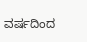ವರ್ಷದಿಂದ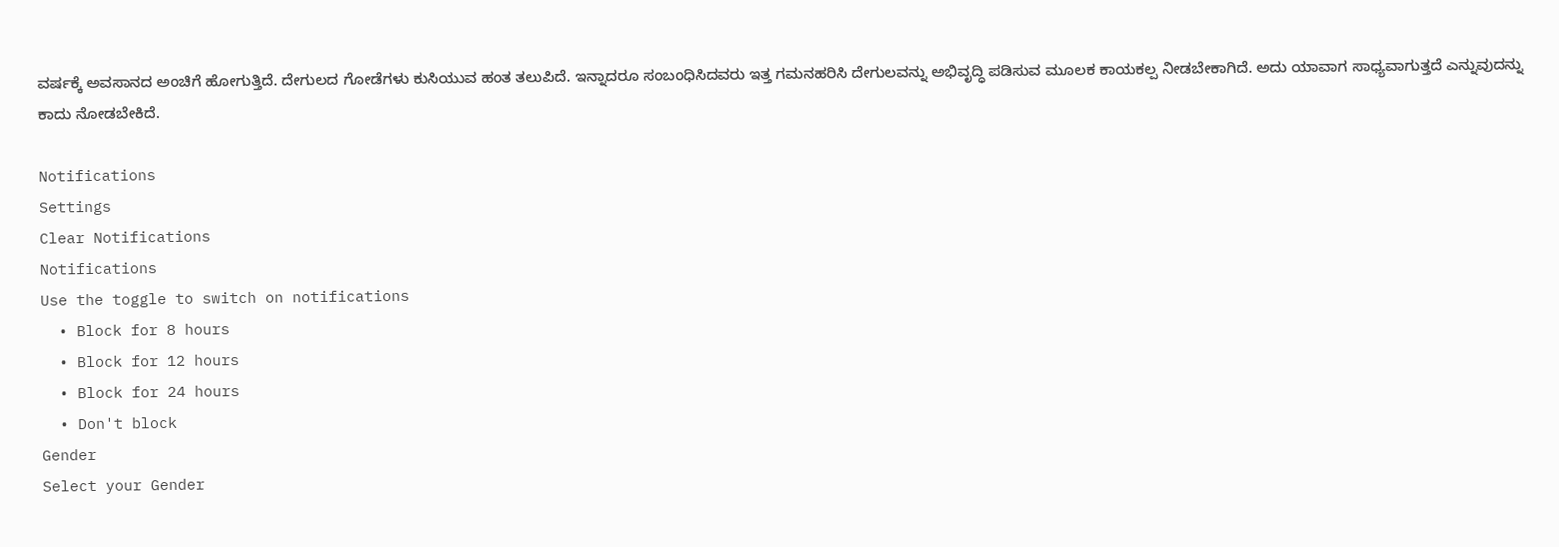ವರ್ಷಕ್ಕೆ ಅವಸಾನದ ಅಂಚಿಗೆ ಹೋಗುತ್ತಿದೆ. ದೇಗುಲದ ಗೋಡೆಗಳು ಕುಸಿಯುವ ಹಂತ ತಲುಪಿದೆ. ಇನ್ನಾದರೂ ಸಂಬಂಧಿಸಿದವರು ಇತ್ತ ಗಮನಹರಿಸಿ ದೇಗುಲವನ್ನು ಅಭಿವೃದ್ಧಿ ಪಡಿಸುವ ಮೂಲಕ ಕಾಯಕಲ್ಪ ನೀಡಬೇಕಾಗಿದೆ. ಅದು ಯಾವಾಗ ಸಾಧ್ಯವಾಗುತ್ತದೆ ಎನ್ನುವುದನ್ನು ಕಾದು ನೋಡಬೇಕಿದೆ.

Notifications
Settings
Clear Notifications
Notifications
Use the toggle to switch on notifications
  • Block for 8 hours
  • Block for 12 hours
  • Block for 24 hours
  • Don't block
Gender
Select your Gender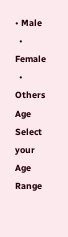• Male
  • Female
  • Others
Age
Select your Age Range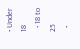• Under 18
  • 18 to 25
  •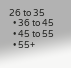26 to 35
  • 36 to 45
  • 45 to 55
  • 55+